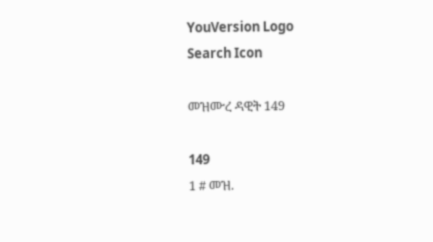YouVersion Logo
Search Icon

መዝሙረ ዳዊት 149

149
1 # መዝ.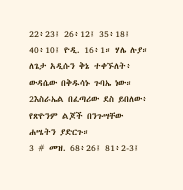22፥23፤ 26፥12፤ 35፥18፤ 40፥10፤ ዮዲ. 16፥1። ሃሌ ሉያ።
ለጌታ አዲሱን ቅኔ ተቀኙለት፥
ውዳሴው በቅዱሳኑ ጉባኤ ነው።
2እስራኤል በፈጣሪው ደስ ይበለው፥
የጽዮንም ልጆች በንጉሣቸው ሐሤትን ያድርጉ።
3 # መዝ. 68፥26፤ 81፥2-3፤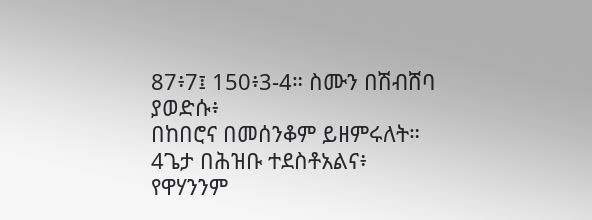87፥7፤ 150፥3-4። ስሙን በሽብሸባ ያወድሱ፥
በከበሮና በመሰንቆም ይዘምሩለት።
4ጌታ በሕዝቡ ተደስቶአልና፥
የዋሃንንም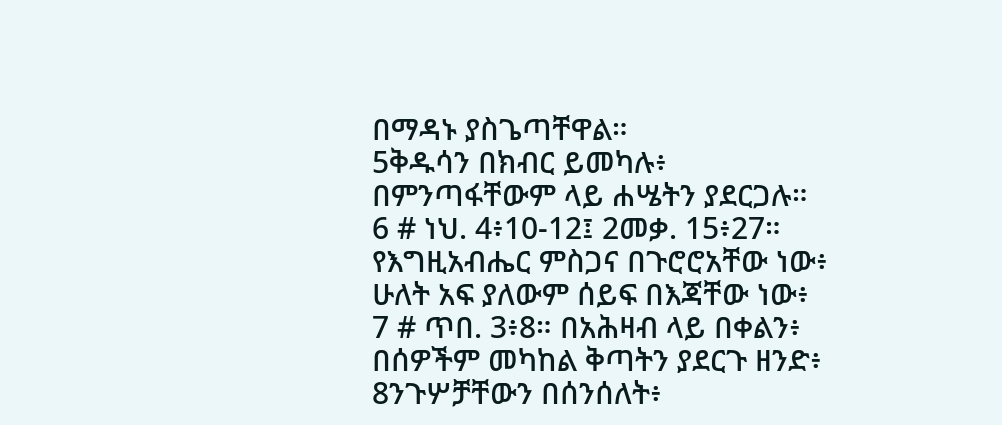በማዳኑ ያስጌጣቸዋል።
5ቅዱሳን በክብር ይመካሉ፥
በምንጣፋቸውም ላይ ሐሤትን ያደርጋሉ።
6 # ነህ. 4፥10-12፤ 2መቃ. 15፥27። የእግዚአብሔር ምስጋና በጉሮሮአቸው ነው፥
ሁለት አፍ ያለውም ሰይፍ በእጃቸው ነው፥
7 # ጥበ. 3፥8። በአሕዛብ ላይ በቀልን፥
በሰዎችም መካከል ቅጣትን ያደርጉ ዘንድ፥
8ንጉሦቻቸውን በሰንሰለት፥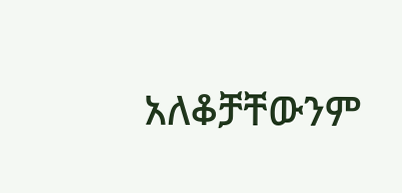አለቆቻቸውንም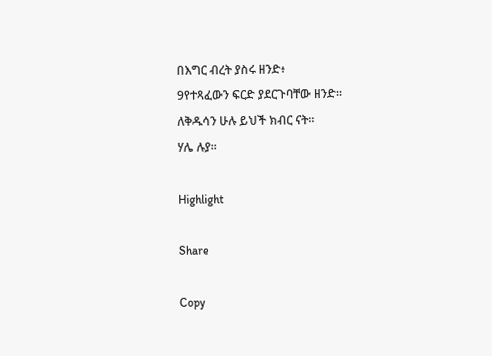በእግር ብረት ያስሩ ዘንድ፥
9የተጻፈውን ፍርድ ያደርጉባቸው ዘንድ።
ለቅዱሳን ሁሉ ይህች ክብር ናት።
ሃሌ ሉያ።

Highlight

Share

Copy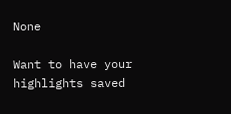None

Want to have your highlights saved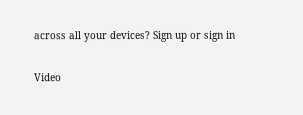across all your devices? Sign up or sign in

Video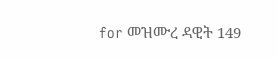for መዝሙረ ዳዊት 149